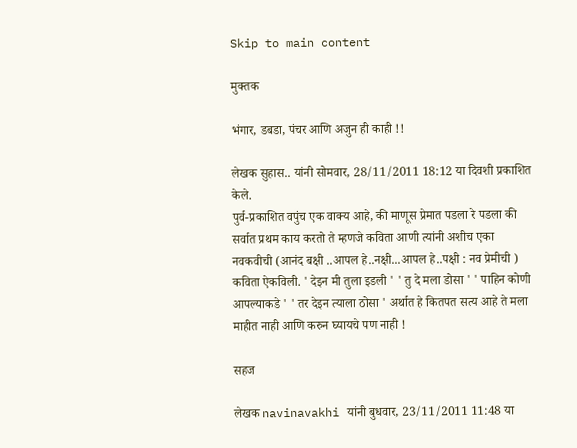Skip to main content

मुक्तक

भंगार, डबडा, पंचर आणि अजुन ही काही !!

लेखक सुहास.. यांनी सोमवार, 28/11/2011 18:12 या दिवशी प्रकाशित केले.
पुर्व-प्रकाशित वपुंच एक वाक्य आहे, की माणूस प्रेमात पडला रे पडला की सर्वात प्रथम काय करतो ते म्हणजे कविता आणी त्यांनी अशीच एका नवकवीची (आनंद बक्षी ..आपल हे..नक्षी...आपल हे..पक्षी : नव प्रेमीची ) कविता ऐकविली. ' देइन मी तुला इडली ' ' तु दे मला डोसा ' ' पाहिन कोणी आपल्याकडे ' ' तर देइन त्याला ठोसा ' अर्थात हे कितपत सत्य आहे ते मला माहीत नाही आणि करुन घ्यायचे पण नाही !

सहज

लेखक navinavakhi यांनी बुधवार, 23/11/2011 11:48 या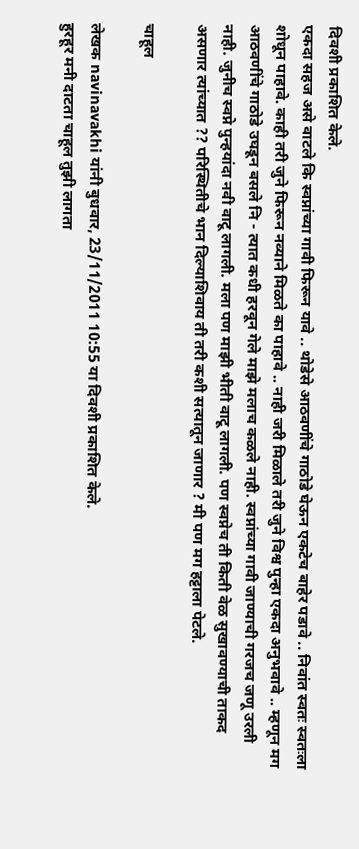दिवशी प्रकाशित केले.
एकदा सहज असे वाटले कि स्वप्नांच्या गावी फिरून यावे .. थोडेसे आठवणींचे गाठोडे घेऊन एकटेच बाहेर पडावे .. निवांत स्वतः स्वतःला शोधून पाहावे. काही तरी जुने फिरून नव्याने मिळते का पाहावे .. नाही जरी मिळाले तरी जुने विश्व पुन्हा एकदा अनुभवावे .. म्हणून मग आठवणींचे गाठोडे उघडून बसले नि - त्यात कधी हरवून गेले माझे मलाच कळले नाही. स्वप्नांच्या गावी जाण्याची गरजच जणू उरली नाही. जुनीच स्वप्ने पुन्हयांदा नवी वाटू लागली. मला पण माझी भीती वाटू लागली. पण स्वप्नेच ती किती वेळ सुखावण्याची ताकद असणार त्यांच्यात ?? परिस्थितीचे भान दिल्याशिवाय ती तरी कशी सत्यातून जाणार ? मी पण मग हट्टाला पेटले.

चाहूल

लेखक navinavakhi यांनी बुधवार, 23/11/2011 10:55 या दिवशी प्रकाशित केले.
हुरहूर मनी दाटता चाहूल तुझी लागता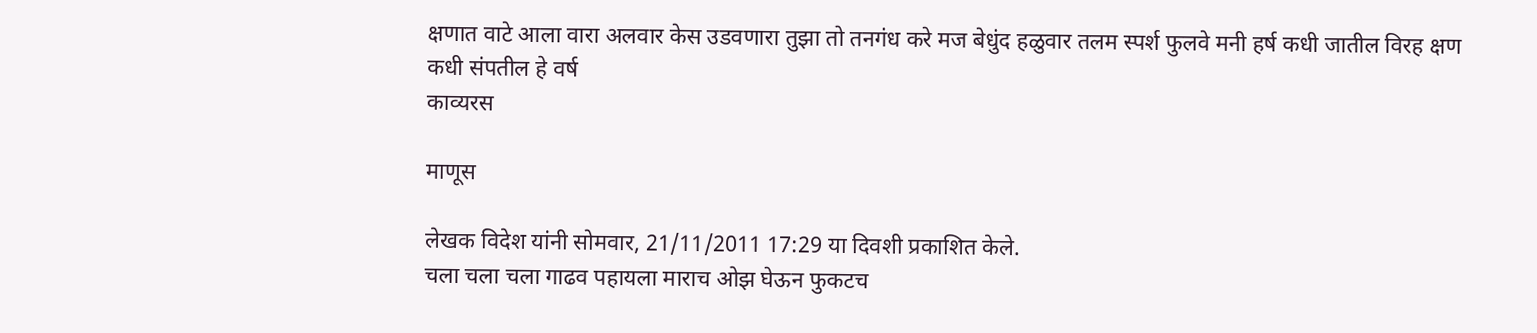क्षणात वाटे आला वारा अलवार केस उडवणारा तुझा तो तनगंध करे मज बेधुंद हळुवार तलम स्पर्श फुलवे मनी हर्ष कधी जातील विरह क्षण कधी संपतील हे वर्ष
काव्यरस

माणूस

लेखक विदेश यांनी सोमवार, 21/11/2011 17:29 या दिवशी प्रकाशित केले.
चला चला चला गाढव पहायला माराच ओझ घेऊन फुकटच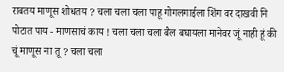राबतय माणूस शोधतय ? चला चला चला पाहू गोगलगाईला शिंग वर दाखवी नि पोटात पाय - माणसाचं काय ! चला चला चला बैल बघायला मानेवर जूं नाही हूं की चूं माणूस ना तू ? चला चला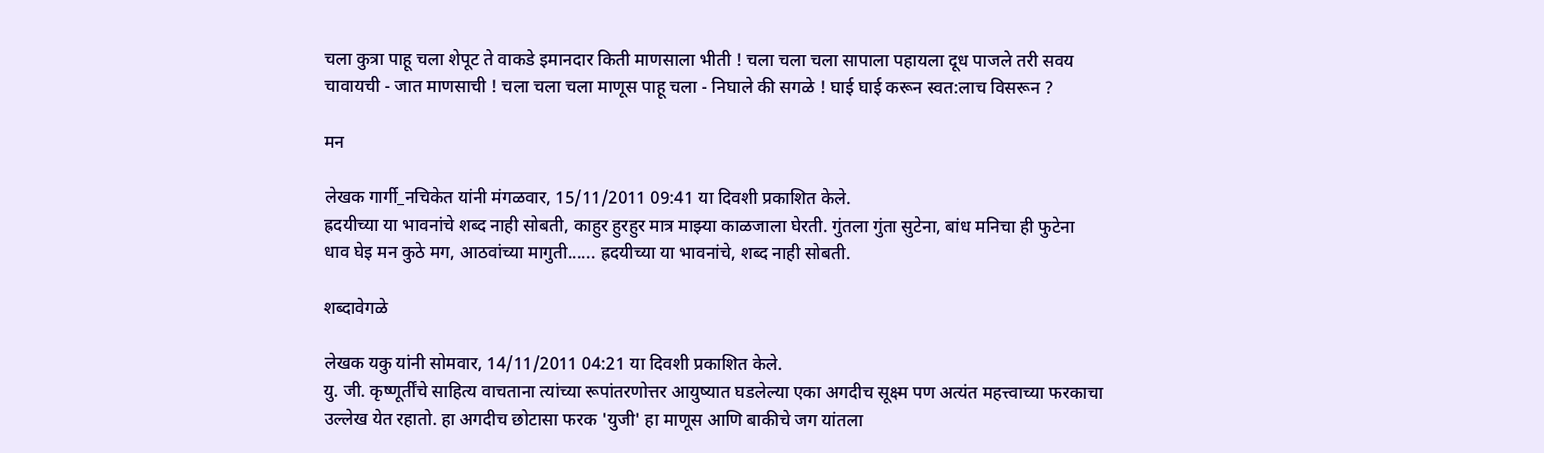चला कुत्रा पाहू चला शेपूट ते वाकडे इमानदार किती माणसाला भीती ! चला चला चला सापाला पहायला दूध पाजले तरी सवय चावायची - जात माणसाची ! चला चला चला माणूस पाहू चला - निघाले की सगळे ! घाई घाई करून स्वत:लाच विसरून ?

मन

लेखक गार्गी_नचिकेत यांनी मंगळवार, 15/11/2011 09:41 या दिवशी प्रकाशित केले.
ह्रदयीच्या या भावनांचे शब्द नाही सोबती, काहुर हुरहुर मात्र माझ्या काळजाला घेरती. गुंतला गुंता सुटेना, बांध मनिचा ही फुटेना धाव घेइ मन कुठे मग, आठवांच्या मागुती...... ह्रदयीच्या या भावनांचे, शब्द नाही सोबती.

शब्दावेगळे

लेखक यकु यांनी सोमवार, 14/11/2011 04:21 या दिवशी प्रकाशित केले.
यु. जी. कृष्‍णूर्तींचे साहित्य वाचताना त्यांच्या रूपांतरणोत्तर आयुष्‍यात घडलेल्या एका अगदीच सूक्ष्‍म पण अत्यंत महत्त्वाच्या फरकाचा उल्लेख येत रहातो. हा अगदीच छोटासा फरक 'युजी' हा माणूस आणि बाकीचे जग यांतला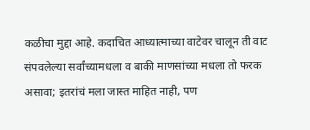कळीचा मुद्दा आहे. कदाचित आध्‍यात्माच्या वाटेवर चालून ती वाट संपवलेल्या सर्वांच्यामधला व बाकी माणसांच्या मधला तो फरक असावा; इतरांचं मला जास्त माहित नाही, पण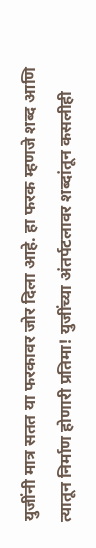युजींनी मात्र सतत या फरकावर जोर दिला आहे. हा फरक म्हणजे शब्द आणि त्यातून निर्माण होणारी प्रतिमा! युजींच्या अंतर्पटलावर शब्दांतून कसलीही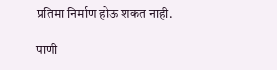प्रतिमा निर्माण होऊ शकत नाही.

पाणी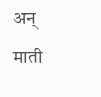अन् माती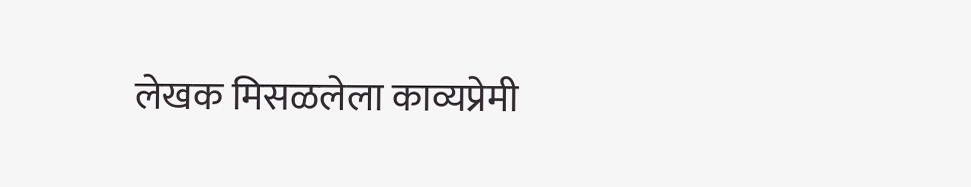लेखक मिसळलेला काव्यप्रेमी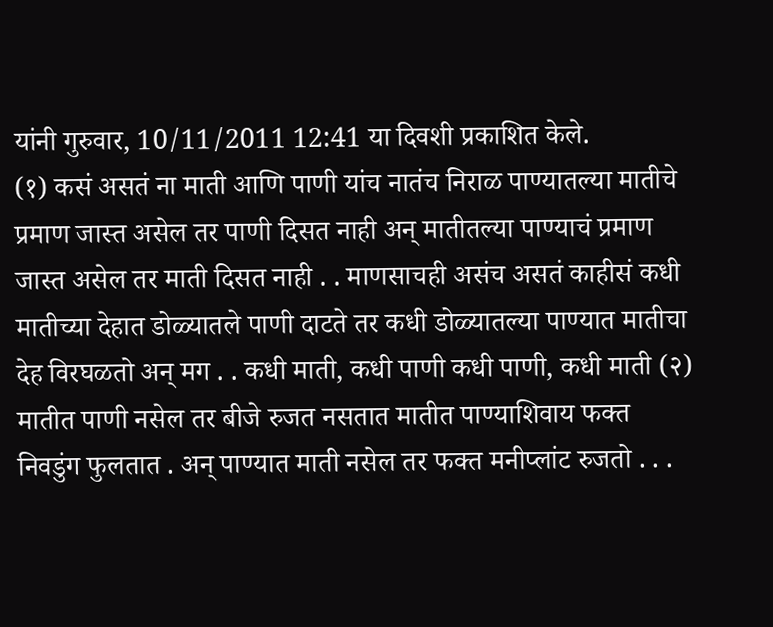यांनी गुरुवार, 10/11/2011 12:41 या दिवशी प्रकाशित केले.
(१) कसं असतं ना माती आणि पाणी यांच नातंच निराळ पाण्यातल्या मातीचे प्रमाण जास्त असेल तर पाणी दिसत नाही अन् मातीतल्या पाण्याचं प्रमाण जास्त असेल तर माती दिसत नाही . . माणसाचही असंच असतं काहीसं कधी मातीच्या देहात डोळ्यातले पाणी दाटते तर कधी डोळ्यातल्या पाण्यात मातीचा देह विरघळतो अन् मग . . कधी माती, कधी पाणी कधी पाणी, कधी माती (२) मातीत पाणी नसेल तर बीजे रुजत नसतात मातीत पाण्याशिवाय फक्त निवडुंग फुलतात . अन् पाण्यात माती नसेल तर फक्त मनीप्लांट रुजतो . . .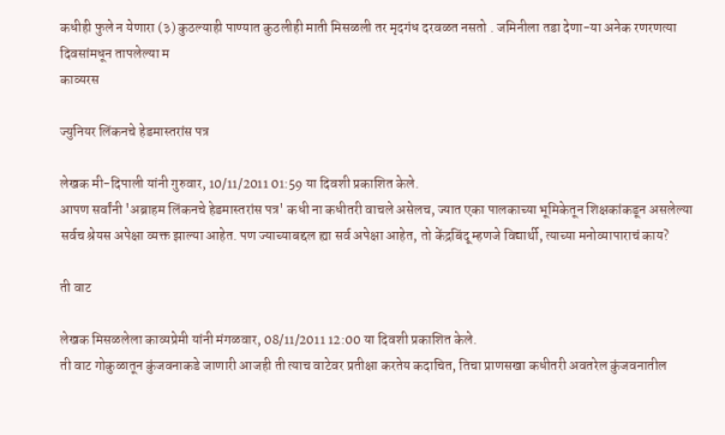कधीही फुले न येणारा (३) कुठल्याही पाण्यात कुठलीही माती मिसळली तर मृदगंध दरवळत नसतो . जमिनीला तडा देणा-या अनेक रणरणत्या दिवसांमधून तापलेल्या म
काव्यरस

ज्युनियर लिंकनचे हेडमास्तरांस पत्र

लेखक मी-दिपाली यांनी गुरुवार, 10/11/2011 01:59 या दिवशी प्रकाशित केले.
आपण सर्वांनी 'अब्राहम लिंकनचे हेडमास्तरांस पत्र' कधी ना कधीतरी वाचले असेलच, ज्यात एका पालकाच्या भूमिकेतून शिक्षकांकडून असलेल्या सर्वच श्रेयस अपेक्षा व्यक्त झाल्या आहेत. पण ज्याच्याबद्दल ह्या सर्व अपेक्षा आहेत, तो केंद्रबिंदू म्हणजे विद्यार्थी, त्याच्या मनोव्यापाराचं काय?

ती वाट

लेखक मिसळलेला काव्यप्रेमी यांनी मंगळवार, 08/11/2011 12:00 या दिवशी प्रकाशित केले.
ती वाट गोकुळातून कुंजवनाकडे जाणारी आजही ती त्याच वाटेवर प्रतीक्षा करतेय कदाचित, तिचा प्राणसखा कधीतरी अवतरेल कुंजवनातील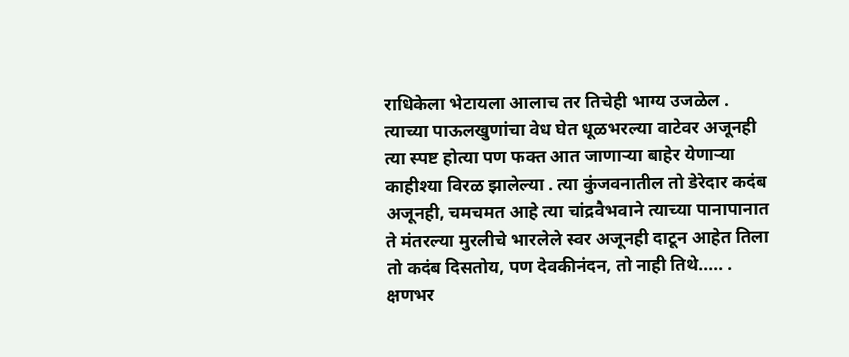राधिकेला भेटायला आलाच तर तिचेही भाग्य उजळेल . त्याच्या पाऊलखुणांचा वेध घेत धूळभरल्या वाटेवर अजूनही त्या स्पष्ट होत्या पण फक्त आत जाणार्‍या बाहेर येणार्‍या काहीश्या विरळ झालेल्या . त्या कुंजवनातील तो डेरेदार कदंब अजूनही, चमचमत आहे त्या चांद्रवैभवाने त्याच्या पानापानात ते मंतरल्या मुरलीचे भारलेले स्वर अजूनही दाटून आहेत तिला तो कदंब दिसतोय, पण देवकीनंदन, तो नाही तिथे..... . क्षणभर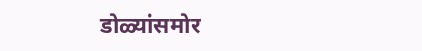डोळ्यांसमोर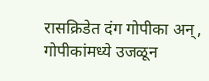रासक्रिडेत दंग गोपीका अन्, गोपीकांमध्ये उजळून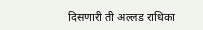दिसणारी ती अल्लड राधिका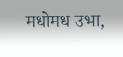मधोमध उभा,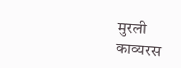मुरली
काव्यरस